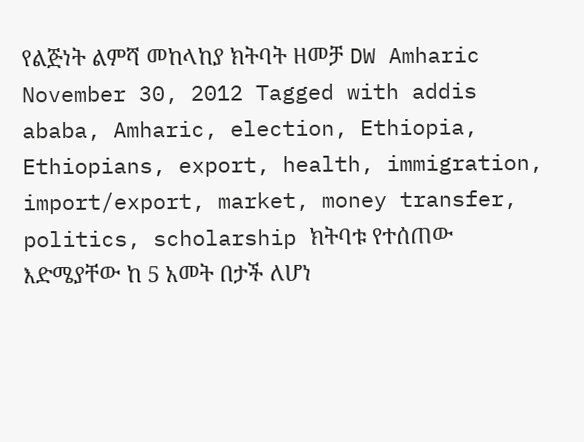የልጅነት ልምሻ መከላከያ ክትባት ዘመቻ DW Amharic November 30, 2012 Tagged with addis ababa, Amharic, election, Ethiopia, Ethiopians, export, health, immigration, import/export, market, money transfer, politics, scholarship ክትባቱ የተሰጠው እድሜያቸው ከ 5 አመት በታች ለሆነ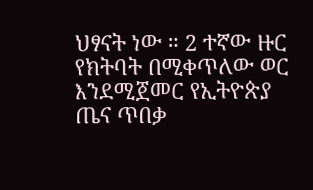ህፃናት ነው ። 2 ተኛው ዙር የክትባት በሚቀጥለው ወር እንደሚጀመር የኢትዮጵያ ጤና ጥበቃ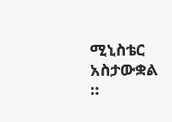ሚኒስቴር አስታውቋል ።